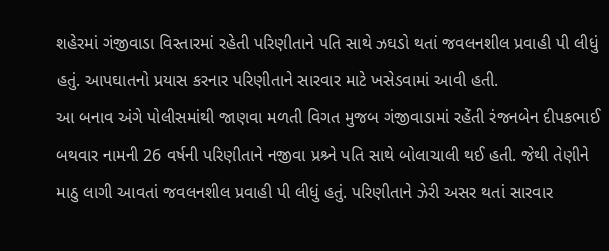શહેરમાં ગંજીવાડા વિસ્તારમાં રહેતી પરિણીતાને પતિ સાથે ઝઘડો થતાં જવલનશીલ પ્રવાહી પી લીધું હતું. આપઘાતનો પ્રયાસ કરનાર પરિણીતાને સારવાર માટે ખસેડવામાં આવી હતી.
આ બનાવ અંગે પોલીસમાંથી જાણવા મળતી વિગત મુજબ ગંજીવાડામાં રહેંતી રંજનબેન દીપકભાઈ બથવાર નામની 26 વર્ષની પરિણીતાને નજીવા પ્રશ્ર્ને પતિ સાથે બોલાચાલી થઈ હતી. જેથી તેણીને માઠુ લાગી આવતાં જવલનશીલ પ્રવાહી પી લીધું હતું. પરિણીતાને ઝેરી અસર થતાં સારવાર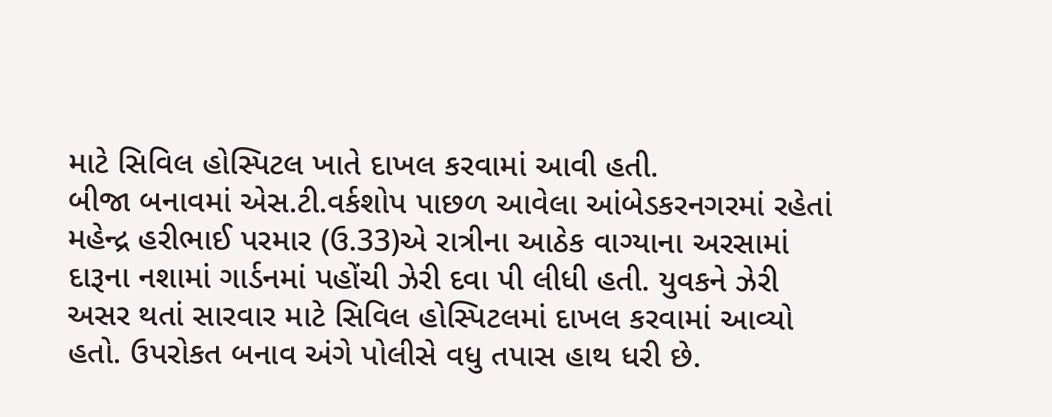માટે સિવિલ હોસ્પિટલ ખાતે દાખલ કરવામાં આવી હતી.
બીજા બનાવમાં એસ.ટી.વર્કશોપ પાછળ આવેલા આંબેડકરનગરમાં રહેતાં મહેન્દ્ર હરીભાઈ પરમાર (ઉ.33)એ રાત્રીના આઠેક વાગ્યાના અરસામાં દારૂના નશામાં ગાર્ડનમાં પહોંચી ઝેરી દવા પી લીધી હતી. યુવકને ઝેરી અસર થતાં સારવાર માટે સિવિલ હોસ્પિટલમાં દાખલ કરવામાં આવ્યો હતો. ઉપરોકત બનાવ અંગે પોલીસે વધુ તપાસ હાથ ધરી છે.